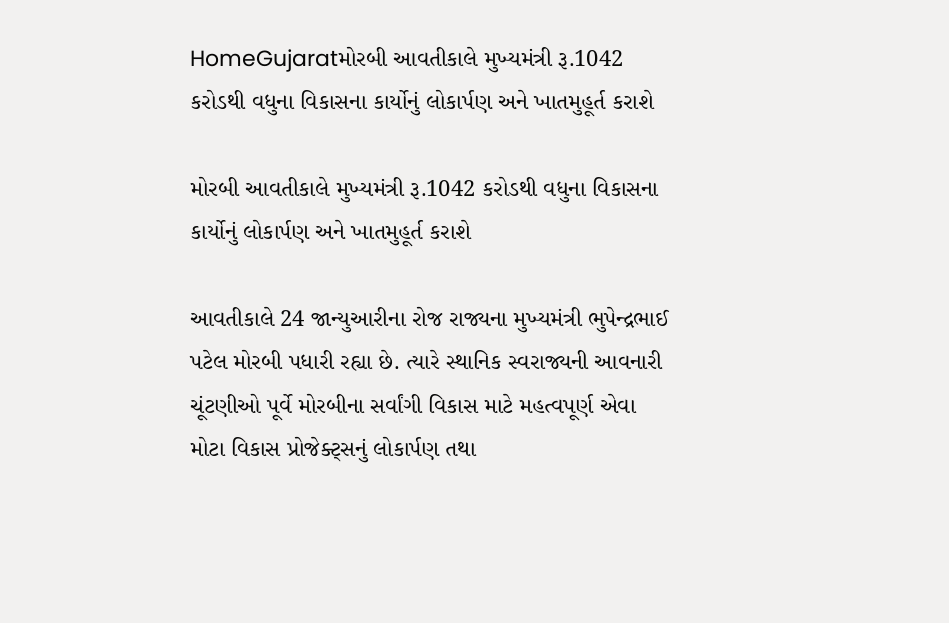HomeGujaratમોરબી આવતીકાલે મુખ્યમંત્રી રૂ.1042 કરોડથી વધુના વિકાસના કાર્યોનું લોકાર્પણ અને ખાતમુહૂર્ત કરાશે

મોરબી આવતીકાલે મુખ્યમંત્રી રૂ.1042 કરોડથી વધુના વિકાસના કાર્યોનું લોકાર્પણ અને ખાતમુહૂર્ત કરાશે

આવતીકાલે 24 જાન્યુઆરીના રોજ રાજ્યના મુખ્યમંત્રી ભુપેન્દ્રભાઈ પટેલ મોરબી પધારી રહ્યા છે. ત્યારે સ્થાનિક સ્વરાજ્યની આવનારી ચૂંટણીઓ પૂર્વે મોરબીના સર્વાંગી વિકાસ માટે મહત્વપૂર્ણ એવા મોટા વિકાસ પ્રોજેક્ટ્સનું લોકાર્પણ તથા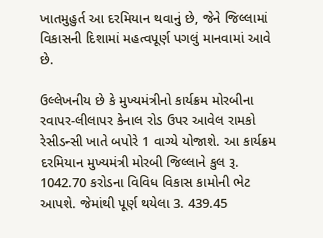ખાતમુહુર્ત આ દરમિયાન થવાનું છે, જેને જિલ્લામાં વિકાસની દિશામાં મહત્વપૂર્ણ પગલું માનવામાં આવે છે.

ઉલ્લેખનીય છે કે મુખ્યમંત્રીનો કાર્યક્રમ મોરબીના રવાપર-લીલાપર કેનાલ રોડ ઉપર આવેલ રામકો રેસીડન્સી ખાતે બપોરે 1 વાગ્યે યોજાશે. આ કાર્યક્રમ દરમિયાન મુખ્યમંત્રી મોરબી જિલ્લાને કુલ રૂ. 1042.70 કરોડના વિવિધ વિકાસ કામોની ભેટ આપશે. જેમાંથી પૂર્ણ થયેલા 3. 439.45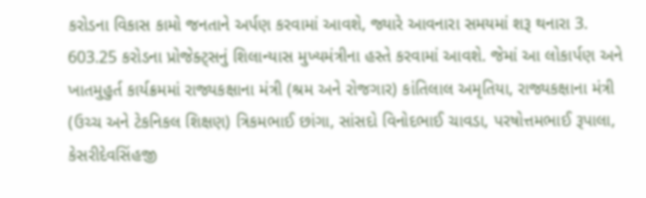કરોડના વિકાસ કામો જનતાને અર્પણ કરવામાં આવશે, જ્યારે આવનારા સમયમાં શરૂ થનારા 3. 603.25 કરોડના પ્રોજેક્ટ્સનું શિલાન્યાસ મુખ્યમંત્રીના હસ્તે કરવામાં આવશે. જેમાં આ લોકાર્પણ અને ખાતમુહુર્ત કાર્યક્રમમાં રાજ્યકક્ષાના મંત્રી (શ્રમ અને રોજગાર) કાંતિલાલ અમૃતિયા, રાજ્યકક્ષાના મંત્રી (ઉચ્ચ અને ટેકનિકલ શિક્ષણ) ત્રિકમભાઈ છાંગા, સાંસદો વિનોદભાઈ ચાવડા, પરષોત્તમભાઈ રૂપાલા, કેસરીદેવસિંહજી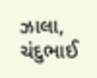ઝાલા, ચંદુભાઈ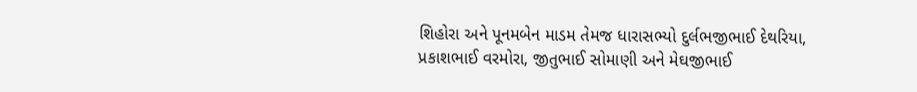શિહોરા અને પૂનમબેન માડમ તેમજ ધારાસભ્યો દુર્લભજીભાઈ દેથરિયા, પ્રકાશભાઈ વરમોરા, જીતુભાઈ સોમાણી અને મેઘજીભાઈ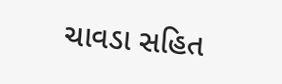ચાવડા સહિત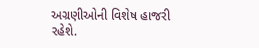અગ્રણીઓની વિશેષ હાજરી રહેશે.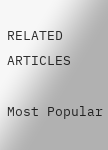RELATED ARTICLES

Most Popular